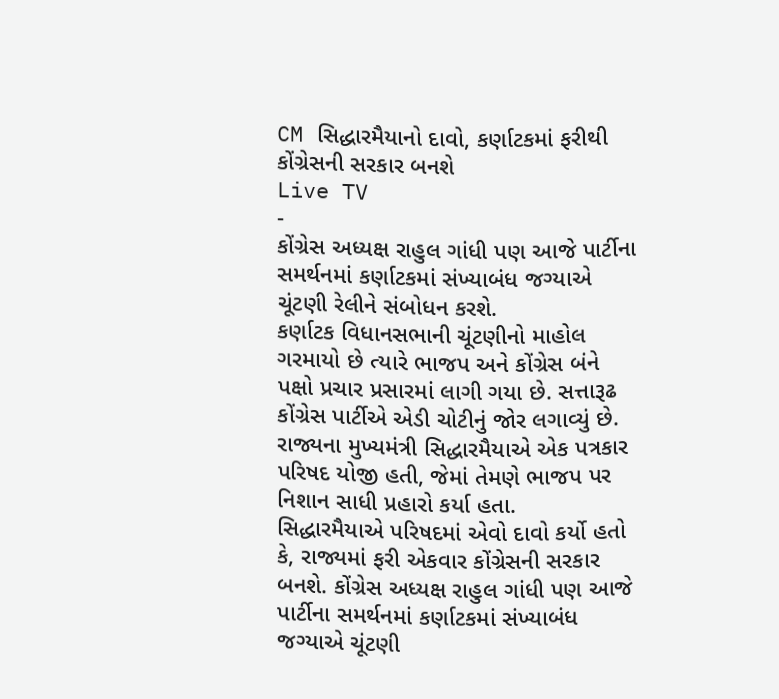CM સિદ્ધારમૈયાનો દાવો, કર્ણાટકમાં ફરીથી કોંગ્રેસની સરકાર બનશે
Live TV
-
કોંગ્રેસ અધ્યક્ષ રાહુલ ગાંધી પણ આજે પાર્ટીના સમર્થનમાં કર્ણાટકમાં સંખ્યાબંધ જગ્યાએ ચૂંટણી રેલીને સંબોધન કરશે.
કર્ણાટક વિધાનસભાની ચૂંટણીનો માહોલ ગરમાયો છે ત્યારે ભાજપ અને કોંગ્રેસ બંને પક્ષો પ્રચાર પ્રસારમાં લાગી ગયા છે. સત્તારૂઢ કોંગ્રેસ પાર્ટીએ એડી ચોટીનું જોર લગાવ્યું છે. રાજ્યના મુખ્યમંત્રી સિદ્ધારમૈયાએ એક પત્રકાર પરિષદ યોજી હતી, જેમાં તેમણે ભાજપ પર નિશાન સાધી પ્રહારો કર્યા હતા.
સિદ્ધારમૈયાએ પરિષદમાં એવો દાવો કર્યો હતો કે, રાજ્યમાં ફરી એકવાર કોંગ્રેસની સરકાર બનશે. કોંગ્રેસ અધ્યક્ષ રાહુલ ગાંધી પણ આજે પાર્ટીના સમર્થનમાં કર્ણાટકમાં સંખ્યાબંધ જગ્યાએ ચૂંટણી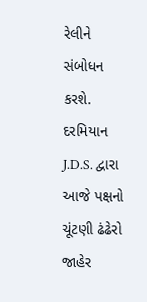રેલીને સંબોધન કરશે.
દરમિયાન J.D.S. દ્વારા આજે પક્ષનો ચૂંટણી ઢંઢેરો જાહેર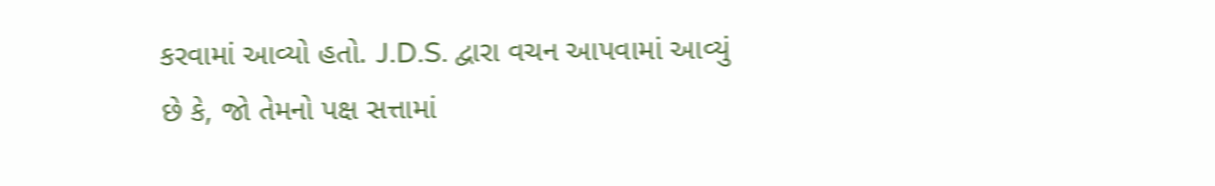કરવામાં આવ્યો હતો. J.D.S. દ્વારા વચન આપવામાં આવ્યું છે કે, જો તેમનો પક્ષ સત્તામાં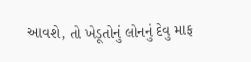આવશે, તો ખેડૂતોનું લોનનું દેવુ માફ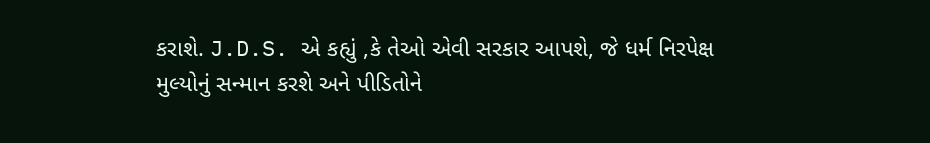કરાશે. J.D.S. એ કહ્યું ,કે તેઓ એવી સરકાર આપશે, જે ધર્મ નિરપેક્ષ મુલ્યોનું સન્માન કરશે અને પીડિતોને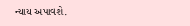ન્યાય અપાવશે.